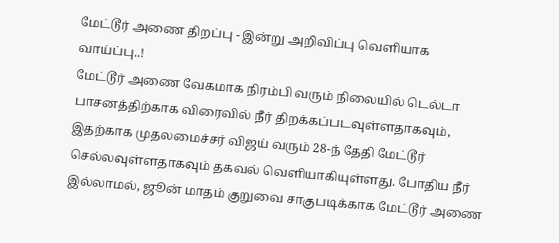மேட்டூர் அணை திறப்பு - இன்று அறிவிப்பு வெளியாக வாய்ப்பு..!
மேட்டூர் அணை வேகமாக நிரம்பி வரும் நிலையில் டெல்டா பாசனத்திற்காக விரைவில் நீர் திறக்கப்படவுள்ளதாகவும், இதற்காக முதலமைச்சர் விஜய் வரும் 28-ந் தேதி மேட்டூர் செல்லவுள்ளதாகவும் தகவல் வெளியாகியுள்ளது. போதிய நீர் இல்லாமல், ஜூன் மாதம் குறுவை சாகுபடிக்காக மேட்டூர் அணை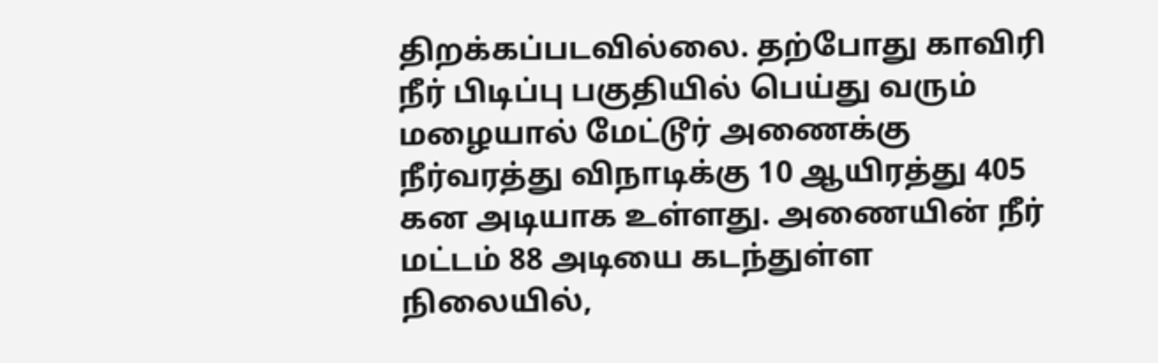திறக்கப்படவில்லை. தற்போது காவிரி நீர் பிடிப்பு பகுதியில் பெய்து வரும் மழையால் மேட்டூர் அணைக்கு நீர்வரத்து விநாடிக்கு 10 ஆயிரத்து 405 கன அடியாக உள்ளது. அணையின் நீர் மட்டம் 88 அடியை கடந்துள்ள நிலையில்,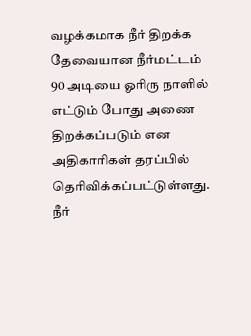வழக்கமாக நீர் திறக்க தேவையான நீர்மட்டம் 90 அடியை ஓரிரு நாளில் எட்டும் போது அணை திறக்கப்படும் என அதிகாரிகள் தரப்பில் தெரிவிக்கப்பட்டுள்ளது. நீர்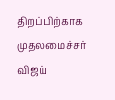திறப்பிற்காக முதலமைச்சர் விஜய்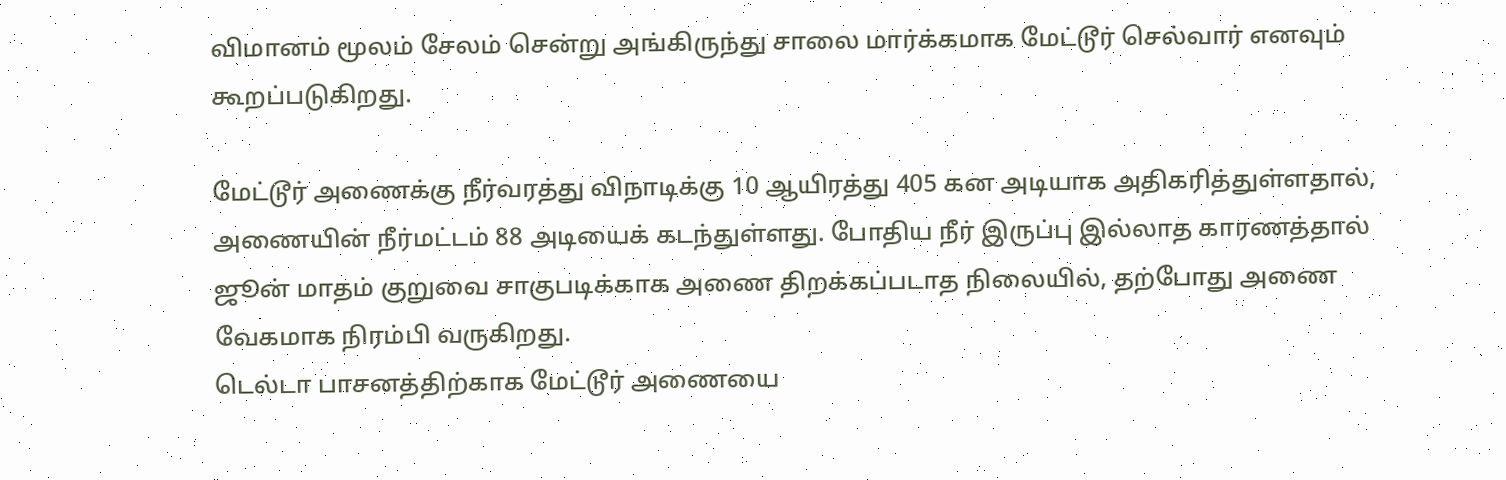விமானம் மூலம் சேலம் சென்று அங்கிருந்து சாலை மார்க்கமாக மேட்டூர் செல்வார் எனவும் கூறப்படுகிறது.

மேட்டூர் அணைக்கு நீர்வரத்து விநாடிக்கு 10 ஆயிரத்து 405 கன அடியாக அதிகரித்துள்ளதால், அணையின் நீர்மட்டம் 88 அடியைக் கடந்துள்ளது. போதிய நீர் இருப்பு இல்லாத காரணத்தால் ஜூன் மாதம் குறுவை சாகுபடிக்காக அணை திறக்கப்படாத நிலையில், தற்போது அணை வேகமாக நிரம்பி வருகிறது.
டெல்டா பாசனத்திற்காக மேட்டூர் அணையை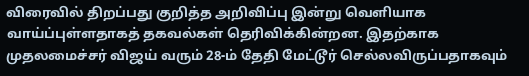விரைவில் திறப்பது குறித்த அறிவிப்பு இன்று வெளியாக வாய்ப்புள்ளதாகத் தகவல்கள் தெரிவிக்கின்றன. இதற்காக முதலமைச்சர் விஜய் வரும் 28-ம் தேதி மேட்டூர் செல்லவிருப்பதாகவும்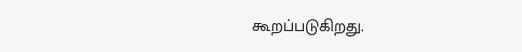கூறப்படுகிறது.